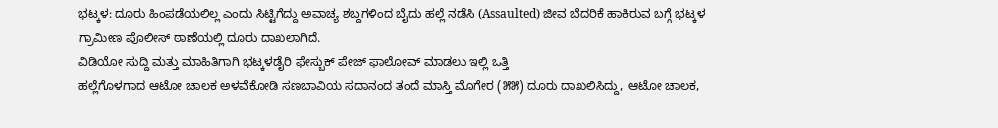ಭಟ್ಕಳ: ದೂರು ಹಿಂಪಡೆಯಲಿಲ್ಲ ಎಂದು ಸಿಟ್ಟಿಗೆದ್ದು ಅವಾಚ್ಯ ಶಬ್ದಗಳಿಂದ ಬೈದು ಹಲ್ಲೆ ನಡೆಸಿ (Assaulted) ಜೀವ ಬೆದರಿಕೆ ಹಾಕಿರುವ ಬಗ್ಗೆ ಭಟ್ಕಳ ಗ್ರಾಮೀಣ ಪೊಲೀಸ್ ಠಾಣೆಯಲ್ಲಿ ದೂರು ದಾಖಲಾಗಿದೆ.
ವಿಡಿಯೋ ಸುದ್ದಿ ಮತ್ತು ಮಾಹಿತಿಗಾಗಿ ಭಟ್ಕಳಡೈರಿ ಫೇಸ್ಬುಕ್ ಪೇಜ್ ಫಾಲೋವ್ ಮಾಡಲು ಇಲ್ಲಿ ಒತ್ತಿ
ಹಲ್ಲೆಗೊಳಗಾದ ಆಟೋ ಚಾಲಕ ಅಳವೆಕೋಡಿ ಸಣಬಾವಿಯ ಸದಾನಂದ ತಂದೆ ಮಾಸ್ತಿ ಮೊಗೇರ (೫೫) ದೂರು ದಾಖಲಿಸಿದ್ದು, ಆಟೋ ಚಾಲಕ,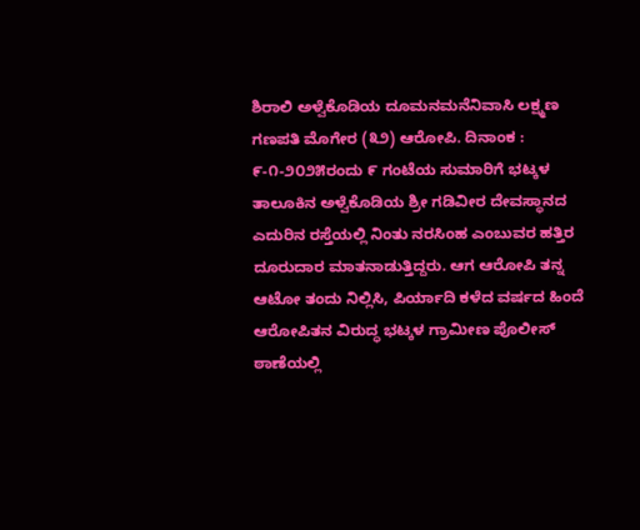ಶಿರಾಲಿ ಅಳ್ವೆಕೊಡಿಯ ದೂಮನಮನೆನಿವಾಸಿ ಲಕ್ಷ್ಮಣ ಗಣಪತಿ ಮೊಗೇರ (೩೨) ಆರೋಪಿ. ದಿನಾಂಕ : ೯-೧-೨೦೨೫ರಂದು ೯ ಗಂಟೆಯ ಸುಮಾರಿಗೆ ಭಟ್ಕಳ ತಾಲೂಕಿನ ಅಳ್ವೆಕೊಡಿಯ ಶ್ರೀ ಗಡಿವೀರ ದೇವಸ್ಥಾನದ ಎದುರಿನ ರಸ್ತೆಯಲ್ಲಿ ನಿಂತು ನರಸಿಂಹ ಎಂಬುವರ ಹತ್ತಿರ ದೂರುದಾರ ಮಾತನಾಡುತ್ತಿದ್ದರು. ಆಗ ಆರೋಪಿ ತನ್ನ ಆಟೋ ತಂದು ನಿಲ್ಲಿಸಿ, ಪಿರ್ಯಾದಿ ಕಳೆದ ವರ್ಷದ ಹಿಂದೆ ಆರೋಪಿತನ ವಿರುದ್ಧ ಭಟ್ಕಳ ಗ್ರಾಮೀಣ ಪೊಲೀಸ್ ಠಾಣೆಯಲ್ಲಿ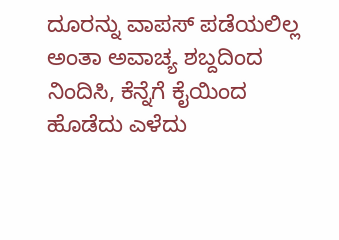ದೂರನ್ನು ವಾಪಸ್ ಪಡೆಯಲಿಲ್ಲ ಅಂತಾ ಅವಾಚ್ಯ ಶಬ್ದದಿಂದ ನಿಂದಿಸಿ, ಕೆನ್ನೆಗೆ ಕೈಯಿಂದ ಹೊಡೆದು ಎಳೆದು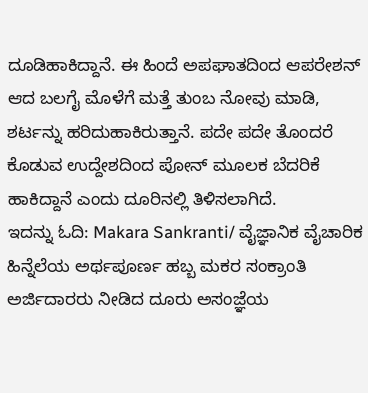ದೂಡಿಹಾಕಿದ್ದಾನೆ. ಈ ಹಿಂದೆ ಅಪಘಾತದಿಂದ ಆಪರೇಶನ್ ಆದ ಬಲಗೈ ಮೊಳೆಗೆ ಮತ್ತೆ ತುಂಬ ನೋವು ಮಾಡಿ, ಶರ್ಟನ್ನು ಹರಿದುಹಾಕಿರುತ್ತಾನೆ. ಪದೇ ಪದೇ ತೊಂದರೆ ಕೊಡುವ ಉದ್ದೇಶದಿಂದ ಪೋನ್ ಮೂಲಕ ಬೆದರಿಕೆ ಹಾಕಿದ್ದಾನೆ ಎಂದು ದೂರಿನಲ್ಲಿ ತಿಳಿಸಲಾಗಿದೆ.
ಇದನ್ನು ಓದಿ: Makara Sankranti/ ವೈಜ್ಞಾನಿಕ ವೈಚಾರಿಕ ಹಿನ್ನೆಲೆಯ ಅರ್ಥಪೂರ್ಣ ಹಬ್ಬ ಮಕರ ಸಂಕ್ರಾಂತಿ
ಅರ್ಜಿದಾರರು ನೀಡಿದ ದೂರು ಅಸಂಜ್ಞೆಯ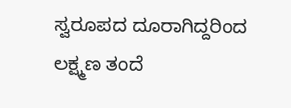ಸ್ವರೂಪದ ದೂರಾಗಿದ್ದರಿಂದ ಲಕ್ಷ್ಮಣ ತಂದೆ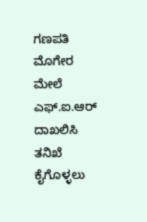ಗಣಪತಿ ಮೊಗೇರ ಮೇಲೆ ಎಫ್.ಐ.ಆರ್ ದಾಖಲಿಸಿ ತನಿಖೆ ಕೈಗೊಳ್ಳಲು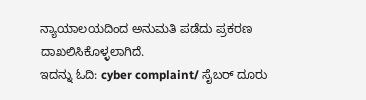ನ್ಯಾಯಾಲಯದಿಂದ ಅನುಮತಿ ಪಡೆದು ಪ್ರಕರಣ ದಾಖಲಿಸಿಕೊಳ್ಳಲಾಗಿದೆ.
ಇದನ್ನು ಓದಿ: cyber complaint/ ಸೈಬರ್ ದೂರು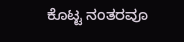ಕೊಟ್ಟ ನಂತರವೂ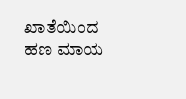ಖಾತೆಯಿಂದ ಹಣ ಮಾಯ